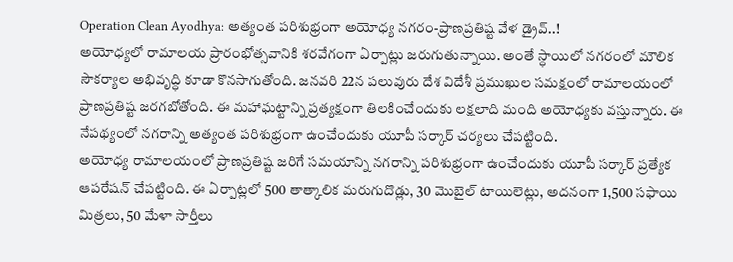Operation Clean Ayodhya: అత్యంత పరిశుభ్రంగా అయోధ్య నగరం-ప్రాణప్రతిష్ట వేళ డ్రైవ్..!
అయోధ్యలో రామాలయ ప్రారంభోత్సవానికి శరవేగంగా ఏర్పాట్లు జరుగుతున్నాయి. అంతే స్ధాయిలో నగరంలో మౌలిక సౌకర్యాల అభివృద్ధి కూడా కొనసాగుతోంది. జనవరి 22న పలువురు దేశ విదేశీ ప్రముఖుల సమక్షంలో రామాలయంలో ప్రాణప్రతిష్ట జరగబోతోంది. ఈ మహాఘట్టాన్ని ప్రత్యక్షంగా తిలకించేందుకు లక్షలాది మంది అయోధ్యకు వస్తున్నారు. ఈ నేపథ్యంలో నగరాన్ని అత్యంత పరిశుభ్రంగా ఉంచేందుకు యూపీ సర్కార్ చర్యలు చేపట్టింది.
అయోధ్య రామాలయంలో ప్రాణప్రతిష్ట జరిగే సమయాన్ని నగరాన్ని పరిశుభ్రంగా ఉంచేందుకు యూపీ సర్కార్ ప్రత్యేక ఆపరేషన్ చేపట్టింది. ఈ ఏర్పాట్లలో 500 తాత్కాలిక మరుగుదొడ్లు, 30 మొబైల్ టాయిలెట్లు, అదనంగా 1,500 సఫాయి మిత్రలు, 50 మేళా సార్తీలు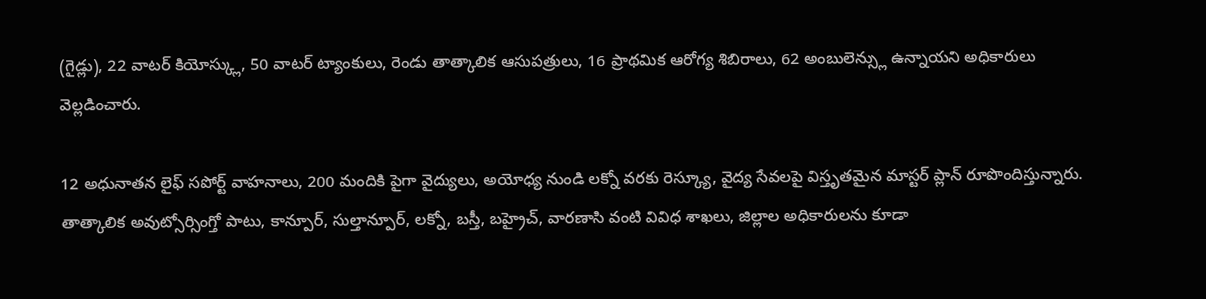(గైడ్లు), 22 వాటర్ కియోస్క్లు, 50 వాటర్ ట్యాంకులు, రెండు తాత్కాలిక ఆసుపత్రులు, 16 ప్రాథమిక ఆరోగ్య శిబిరాలు, 62 అంబులెన్స్లు ఉన్నాయని అధికారులు వెల్లడించారు.

12 అధునాతన లైఫ్ సపోర్ట్ వాహనాలు, 200 మందికి పైగా వైద్యులు, అయోధ్య నుండి లక్నో వరకు రెస్క్యూ, వైద్య సేవలపై విస్తృతమైన మాస్టర్ ప్లాన్ రూపొందిస్తున్నారు. తాత్కాలిక అవుట్సోర్సింగ్తో పాటు, కాన్పూర్, సుల్తాన్పూర్, లక్నో, బస్తీ, బహ్రైచ్, వారణాసి వంటి వివిధ శాఖలు, జిల్లాల అధికారులను కూడా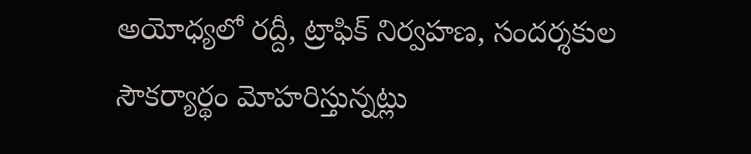అయోధ్యలో రద్దీ, ట్రాఫిక్ నిర్వహణ, సందర్శకుల సౌకర్యార్థం మోహరిస్తున్నట్లు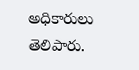అధికారులు తెలిపారు.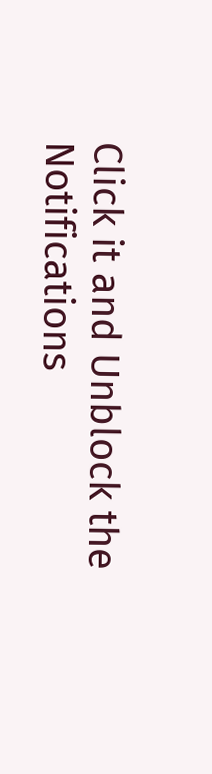Click it and Unblock the Notifications